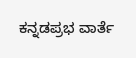ಕನ್ನಡಪ್ರಭ ವಾರ್ತೆ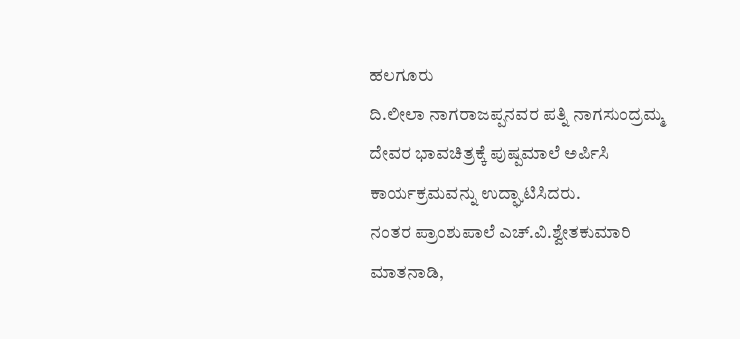ಹಲಗೂರು
ದಿ.ಲೀಲಾ ನಾಗರಾಜಪ್ಪನವರ ಪತ್ನಿ ನಾಗಸುಂದ್ರಮ್ಮ ದೇವರ ಭಾವಚಿತ್ರಕ್ಕೆ ಪುಷ್ಪಮಾಲೆ ಅರ್ಪಿಸಿ ಕಾರ್ಯಕ್ರಮವನ್ನು ಉದ್ಘಾಟಿಸಿದರು.
ನಂತರ ಪ್ರಾಂಶುಪಾಲೆ ಎಚ್.ವಿ.ಶ್ವೇತಕುಮಾರಿ ಮಾತನಾಡಿ,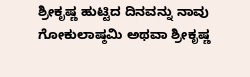ಶ್ರೀಕೃಷ್ಣ ಹುಟ್ಟಿದ ದಿನವನ್ನು ನಾವು ಗೋಕುಲಾಷ್ಠಮಿ ಅಥವಾ ಶ್ರೀಕೃಷ್ಣ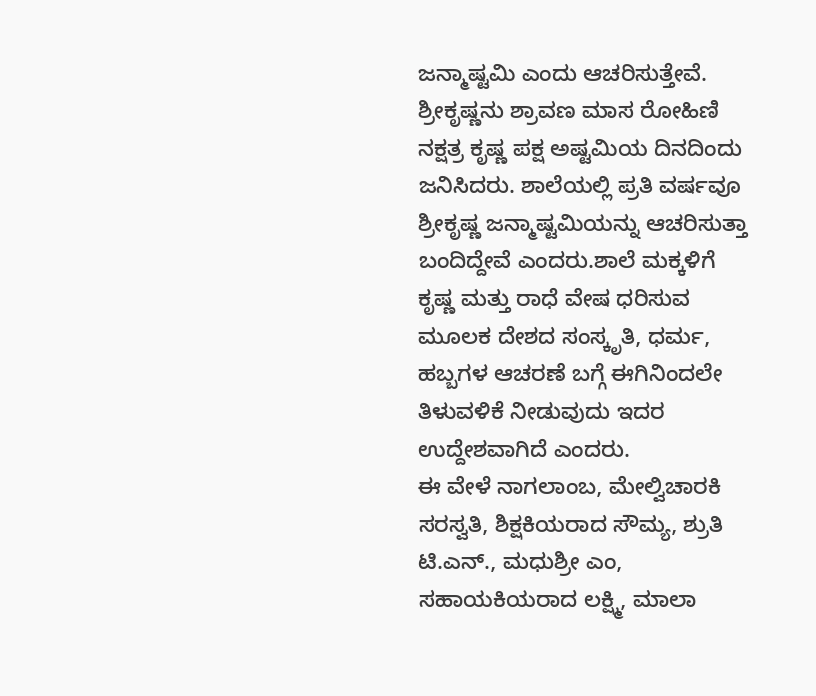ಜನ್ಮಾಷ್ಟಮಿ ಎಂದು ಆಚರಿಸುತ್ತೇವೆ. ಶ್ರೀಕೃಷ್ಣನು ಶ್ರಾವಣ ಮಾಸ ರೋಹಿಣಿ ನಕ್ಷತ್ರ ಕೃಷ್ಣ ಪಕ್ಷ ಅಷ್ಟಮಿಯ ದಿನದಿಂದು ಜನಿಸಿದರು. ಶಾಲೆಯಲ್ಲಿ ಪ್ರತಿ ವರ್ಷವೂ ಶ್ರೀಕೃಷ್ಣ ಜನ್ಮಾಷ್ಟಮಿಯನ್ನು ಆಚರಿಸುತ್ತಾ ಬಂದಿದ್ದೇವೆ ಎಂದರು.ಶಾಲೆ ಮಕ್ಕಳಿಗೆ ಕೃಷ್ಣ ಮತ್ತು ರಾಧೆ ವೇಷ ಧರಿಸುವ ಮೂಲಕ ದೇಶದ ಸಂಸ್ಕೃತಿ, ಧರ್ಮ, ಹಬ್ಬಗಳ ಆಚರಣೆ ಬಗ್ಗೆ ಈಗಿನಿಂದಲೇ ತಿಳುವಳಿಕೆ ನೀಡುವುದು ಇದರ ಉದ್ದೇಶವಾಗಿದೆ ಎಂದರು.
ಈ ವೇಳೆ ನಾಗಲಾಂಬ, ಮೇಲ್ವಿಚಾರಕಿ ಸರಸ್ವತಿ, ಶಿಕ್ಷಕಿಯರಾದ ಸೌಮ್ಯ, ಶ್ರುತಿ ಟಿ.ಎನ್., ಮಧುಶ್ರೀ ಎಂ, ಸಹಾಯಕಿಯರಾದ ಲಕ್ಷ್ಮಿ, ಮಾಲಾ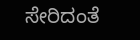ಸೇರಿದಂತೆ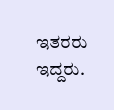ಇತರರು ಇದ್ದರು.